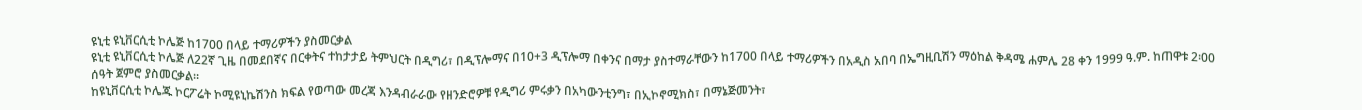ዩኒቲ ዩኒቨርሲቲ ኮሌጅ ከ1700 በላይ ተማሪዎችን ያስመርቃል
ዩኒቲ ዩኒቨርሲቲ ኮሌጅ ለ22ኛ ጊዜ በመደበኛና በርቀትና ተከታታይ ትምህርት በዲግሪ፣ በዲፕሎማና በ10+3 ዲፕሎማ በቀንና በማታ ያስተማራቸውን ከ1700 በላይ ተማሪዎችን በአዲስ አበባ በኤግዚቢሽን ማዕከል ቅዳሜ ሐምሌ 28 ቀን 1999 ዓ.ም. ከጠዋቱ 2፡00 ሰዓት ጀምሮ ያስመርቃል፡፡
ከዩኒቨርሲቲ ኮሌጁ ኮርፖሬት ኮሚዩኒኬሽንስ ክፍል የወጣው መረጃ እንዳብራራው የዘንድሮዎቹ የዲግሪ ምሩቃን በአካውንቲንግ፣ በኢኮኖሚክስ፣ በማኔጅመንት፣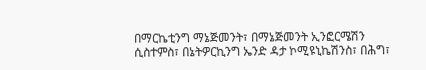በማርኬቲንግ ማኔጅመንት፣ በማኔጅመንት ኢንፎርሜሽን ሲስተምስ፣ በኔትዎርኪንግ ኤንድ ዳታ ኮሚዩኒኬሽንስ፣ በሕግ፣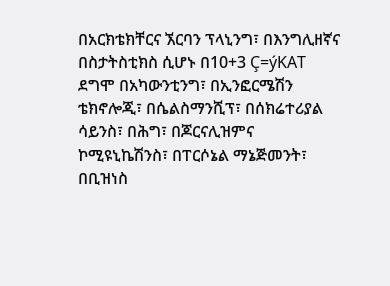በአርክቴክቸርና ኧርባን ፕላኒንግ፣ በእንግሊዘኛና በስታትስቲክስ ሲሆኑ በ10+3 Ç=ýKAT ደግሞ በአካውንቲንግ፣ በኢንፎርሜሽን ቴክኖሎጂ፣ በሴልስማንሺፕ፣ በሰክሬተሪያል ሳይንስ፣ በሕግ፣ በጆርናሊዝምና ኮሚዩኒኬሽንስ፣ በፐርሶኔል ማኔጅመንት፣ በቢዝነስ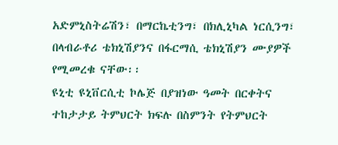አድምኒስትሬሽን፣ በማርኬቲንግ፣ በክሊኒካል ነርሲንግ፣ በላብራቶሪ ቴክኒሽያንና በፋርማሲ ቴክኒሽያን ሙያዎች የሚመረቁ ናቸው፡፡
ዩኒቲ ዩኒቨርሲቲ ኮሌጅ በያዝነው ዓመት በርቀትና ተከታታይ ትምህርት ክፍሉ በስምንት የትምህርት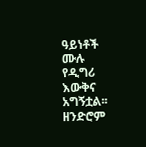ዓይነቶች ሙሉ የዲግሪ እውቅና አግኝቷል፡፡ ዘንድሮም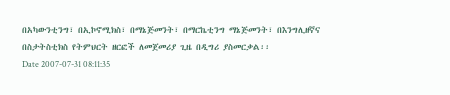በአካውንቲንግ፣ በኢኮኖሚክስ፣ በማኔጅመንት፣ በማርኬቲንግ ማኔጅመንት፣ በእንግሊዘኛና በስታትስቲክስ የትምህርት ዘርፎች ለመጀመሪያ ጊዜ በዲግሪ ያስመርቃል፡፡
Date 2007-07-31 08:11:35